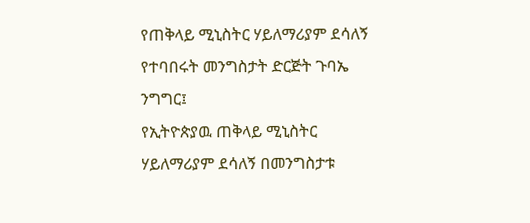የጠቅላይ ሚኒስትር ሃይለማሪያም ደሳለኝ የተባበሩት መንግስታት ድርጅት ጉባኤ ንግግር፤
የኢትዮጵያዉ ጠቅላይ ሚኒስትር ሃይለማሪያም ደሳለኝ በመንግስታቱ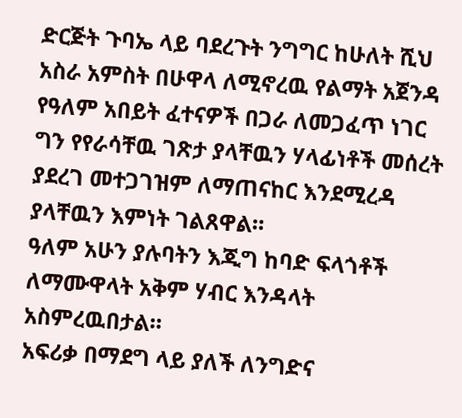ድርጅት ጉባኤ ላይ ባደረጉት ንግግር ከሁለት ሺህ አስራ አምስት በሁዋላ ለሚኖረዉ የልማት አጀንዳ የዓለም አበይት ፈተናዎች በጋራ ለመጋፈጥ ነገር ግን የየራሳቸዉ ገጽታ ያላቸዉን ሃላፊነቶች መሰረት ያደረገ መተጋገዝም ለማጠናከር እንደሚረዳ ያላቸዉን እምነት ገልጸዋል።
ዓለም አሁን ያሉባትን እጂግ ከባድ ፍላጎቶች ለማሙዋላት አቅም ሃብር እንዳላት አስምረዉበታል።
አፍሪቃ በማደግ ላይ ያለች ለንግድና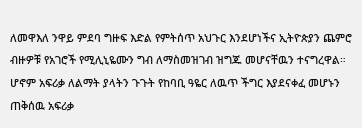ለመዋእለ ንዋይ ምደባ ግዙፍ እድል የምትሰጥ አህጉር እንደሆነችና ኢትዮጵያን ጨምሮ ብዙዎቹ የአገሮች የሚሊኒዬሙን ግብ ለማስመዝገብ ዝግጁ መሆናቸዉን ተናግረዋል።
ሆኖም አፍሪቃ ለልማት ያላትን ጉጉት የከባቢ ዓዬር ለዉጥ ችግር እያደናቀፈ መሆኑን ጠቅሰዉ አፍሪቃ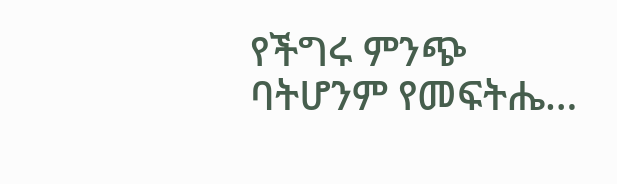የችግሩ ምንጭ ባትሆንም የመፍትሔ…